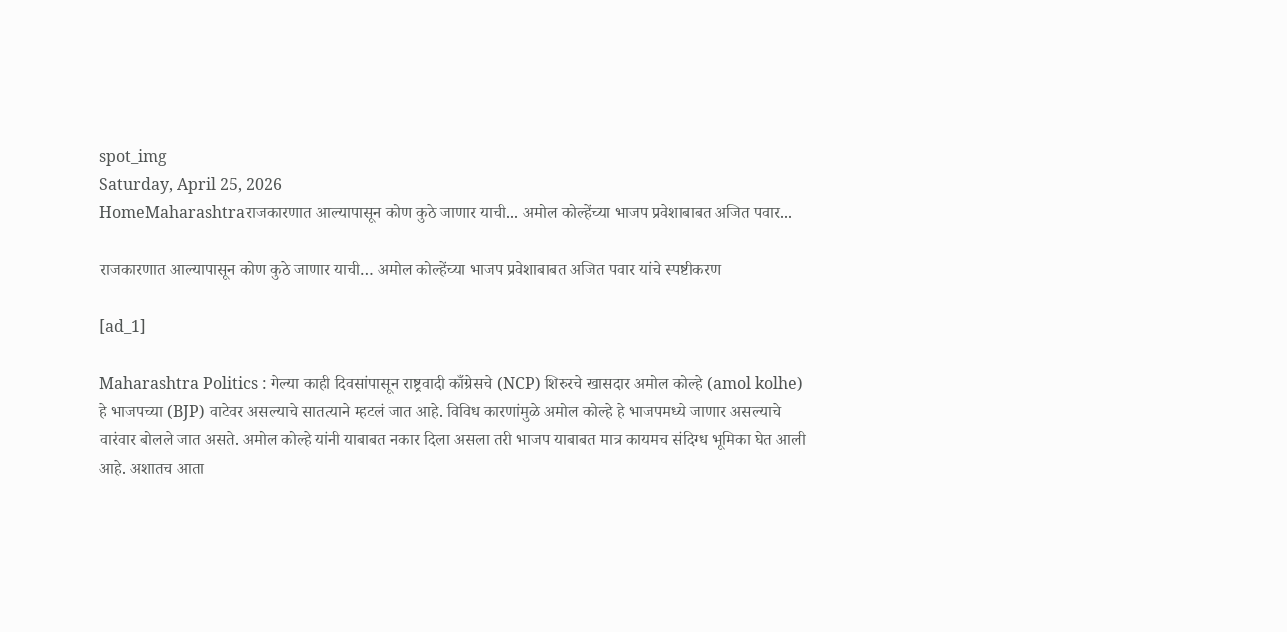spot_img
Saturday, April 25, 2026
HomeMaharashtraराजकारणात आल्यापासून कोण कुठे जाणार याची... अमोल कोल्हेंच्या भाजप प्रवेशाबाबत अजित पवार...

राजकारणात आल्यापासून कोण कुठे जाणार याची… अमोल कोल्हेंच्या भाजप प्रवेशाबाबत अजित पवार यांचे स्पष्टीकरण

[ad_1]

Maharashtra Politics : गेल्या काही दिवसांपासून राष्ट्रवादी काँग्रेसचे (NCP) शिरुरचे खासदार अमोल कोल्हे (amol kolhe) हे भाजपच्या (BJP) वाटेवर असल्याचे सातत्याने म्हटलं जात आहे. विविध कारणांमुळे अमोल कोल्हे हे भाजपमध्ये जाणार असल्याचे वारंवार बोलले जात असते. अमोल कोल्हे यांनी याबाबत नकार दिला असला तरी भाजप याबाबत मात्र कायमच संदिग्ध भूमिका घेत आली आहे. अशातच आता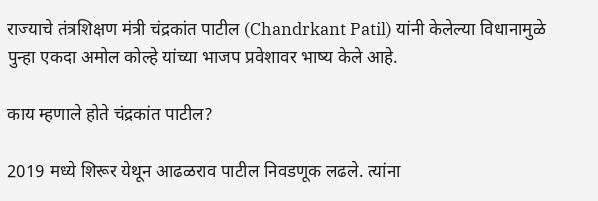राज्याचे तंत्रशिक्षण मंत्री चंद्रकांत पाटील (Chandrkant Patil) यांनी केलेल्या विधानामुळे पुन्हा एकदा अमोल कोल्हे यांच्या भाजप प्रवेशावर भाष्य केले आहे.

काय म्हणाले होते चंद्रकांत पाटील?

2019 मध्ये शिरूर येथून आढळराव पाटील निवडणूक लढले. त्यांना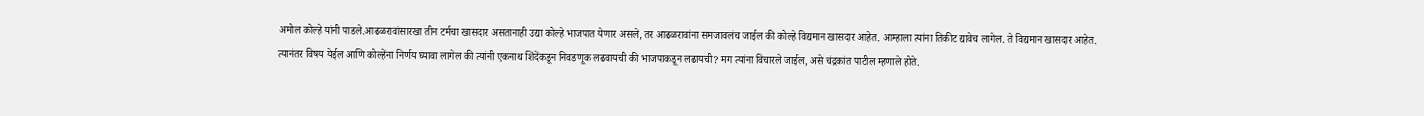अमोल कोल्हे यांनी पाडले.आढळरावांसारखा तीन टर्मचा खासदार असतानाही उद्या कोल्हे भाजपात येणार असले, तर आढळरावांना समजावलंच जाईल की कोल्हे विद्यमान खासदार आहेत. आम्हाला त्यांना तिकीट द्यावेच लागेल. ते विद्यमान खासदार आहेत. त्यानंतर विषय येईल आणि कोल्हेंना निर्णय घ्यावा लागेल की त्यांनी एकनाथ शिंदेंकडून निवडणूक लढवायची की भाजपाकडून लढायची? मग त्यांना विचारले जाईल, असे चंद्रकांत पाटील म्हणाले होते.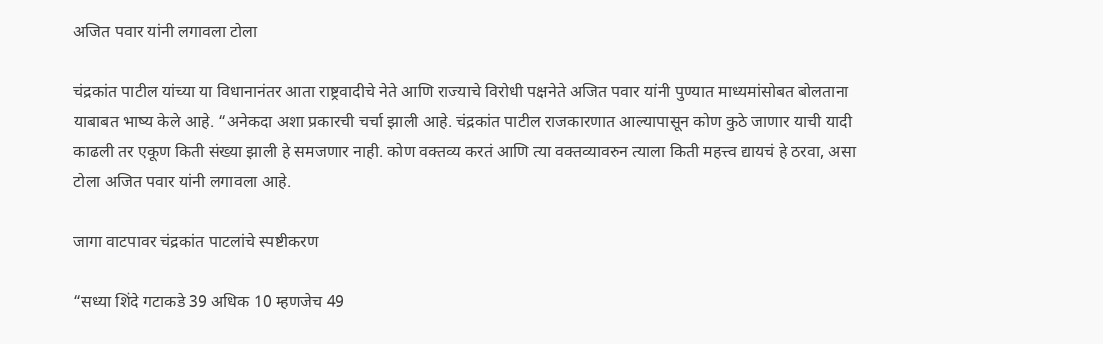अजित पवार यांनी लगावला टोला

चंद्रकांत पाटील यांच्या या विधानानंतर आता राष्ट्रवादीचे नेते आणि राज्याचे विरोधी पक्षनेते अजित पवार यांनी पुण्यात माध्यमांसोबत बोलताना याबाबत भाष्य केले आहे. “अनेकदा अशा प्रकारची चर्चा झाली आहे. चंद्रकांत पाटील राजकारणात आल्यापासून कोण कुठे जाणार याची यादी काढली तर एकूण किती संख्या झाली हे समजणार नाही. कोण वक्तव्य करतं आणि त्या वक्तव्यावरुन त्याला किती महत्त्व द्यायचं हे ठरवा, असा टोला अजित पवार यांनी लगावला आहे.

जागा वाटपावर चंद्रकांत पाटलांचे स्पष्टीकरण

“सध्या शिंदे गटाकडे 39 अधिक 10 म्हणजेच 49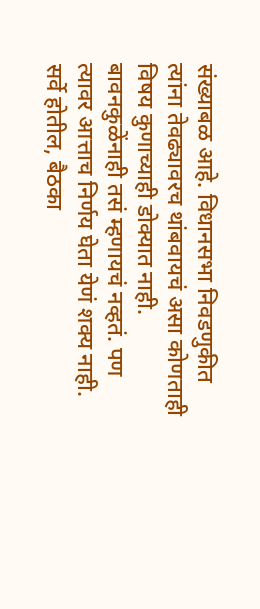संख्याबळ आहे. विधानसभा निवडणुकीत त्यांना तेवढ्यावरच थांबवायचं असा कोणताही विषय कुणाच्याही डोक्यात नाही. बावनकुळेंनाही तसं म्हणायचं नव्हतं. पण त्यावर आत्ताच निर्णय घेता येणं शक्य नाही. सर्वे होतील, बैठका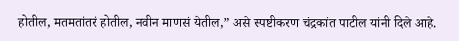होतील, मतमतांतरं होतील, नवीन माणसं येतील,” असे स्पष्टीकरण चंद्रकांत पाटील यांनी दिले आहे.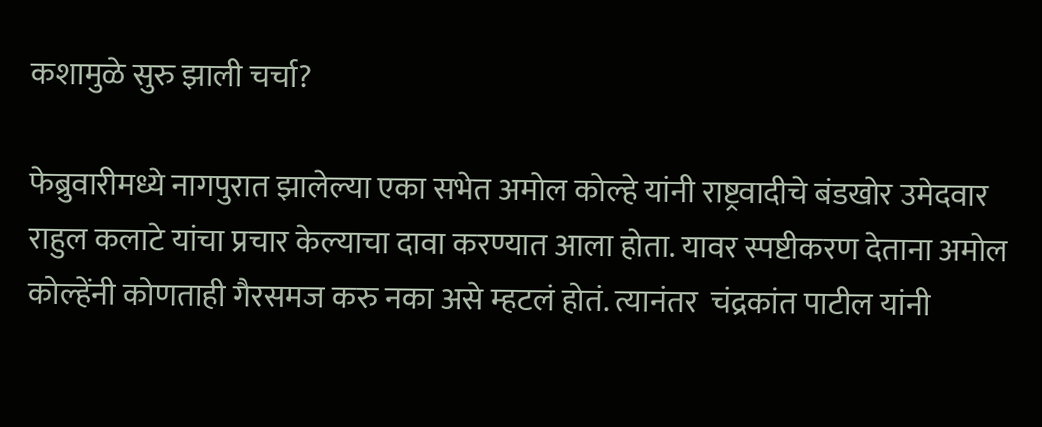कशामुळे सुरु झाली चर्चा?

फेब्रुवारीमध्ये नागपुरात झालेल्या एका सभेत अमोल कोल्हे यांनी राष्ट्रवादीचे बंडखोर उमेदवार राहुल कलाटे यांचा प्रचार केल्याचा दावा करण्यात आला होता. यावर स्पष्टीकरण देताना अमोल कोल्हेंनी कोणताही गैरसमज करु नका असे म्हटलं होतं. त्यानंतर  चंद्रकांत पाटील यांनी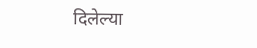दिलेल्या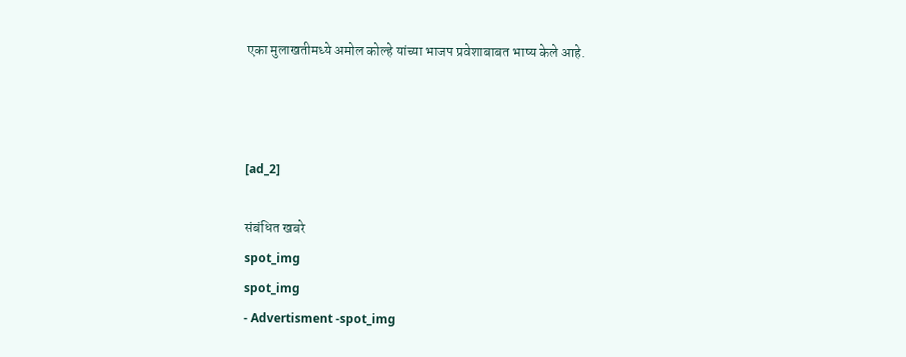एका मुलाखतीमध्ये अमोल कोल्हे यांच्या भाजप प्रवेशाबाबत भाष्य केले आहे.



[ad_2]

संबंधित खबरे
spot_img
spot_img
- Advertisment -spot_img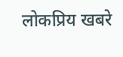लोकप्रिय खबरे